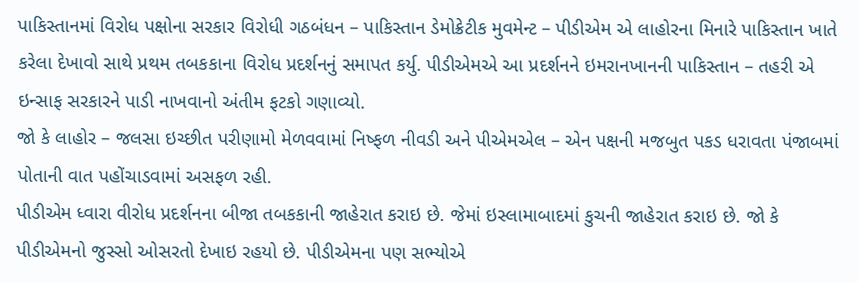પાકિસ્તાનમાં વિરોધ પક્ષોના સરકાર વિરોધી ગઠબંધન – પાકિસ્તાન ડેમોક્રેટીક મુવમેન્ટ – પીડીએમ એ લાહોરના મિનારે પાકિસ્તાન ખાતે કરેલા દેખાવો સાથે પ્રથમ તબકકાના વિરોધ પ્રદર્શનનું સમાપત કર્યુ. પીડીએમએ આ પ્રદર્શનને ઇમરાનખાનની પાકિસ્તાન – તહરી એ ઇન્સાફ સરકારને પાડી નાખવાનો અંતીમ ફટકો ગણાવ્યો.
જો કે લાહોર – જલસા ઇચ્છીત પરીણામો મેળવવામાં નિષ્ફળ નીવડી અને પીએમએલ – એન પક્ષની મજબુત પકડ ધરાવતા પંજાબમાં પોતાની વાત પહોંચાડવામાં અસફળ રહી.
પીડીએમ ધ્વારા વીરોધ પ્રદર્શનના બીજા તબકકાની જાહેરાત કરાઇ છે. જેમાં ઇસ્લામાબાદમાં કુચની જાહેરાત કરાઇ છે. જો કે પીડીએમનો જુસ્સો ઓસરતો દેખાઇ રહયો છે. પીડીએમના પણ સભ્યોએ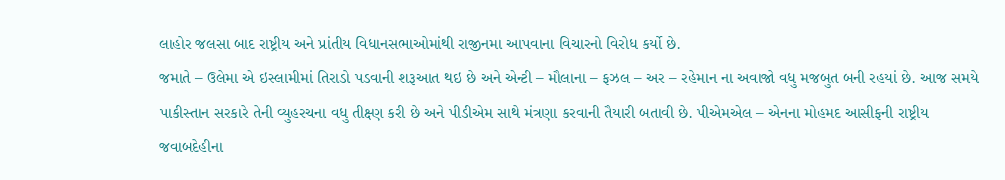લાહોર જલસા બાદ રાષ્ટ્રીય અને પ્રાંતીય વિધાનસભાઓમાંથી રાજીનમા આપવાના વિચારનો વિરોધ કર્યો છે.
જમાતે – ઉલેમા એ ઇસ્લામીમાં તિરાડો પડવાની શરૂઆત થઇ છે અને એન્ટી – મૌલાના – ફઝલ – અર – રહેમાન ના અવાજો વધુ મજબુત બની રહયાં છે. આજ સમયે પાકીસ્તાન સરકારે તેની વ્યુહરચના વધુ તીક્ષ્ણ કરી છે અને પીડીએમ સાથે મંત્રણા કરવાની તૈયારી બતાવી છે. પીએમએલ – એનના મોહમદ આસીફની રાષ્ટ્રીય જવાબદેહીના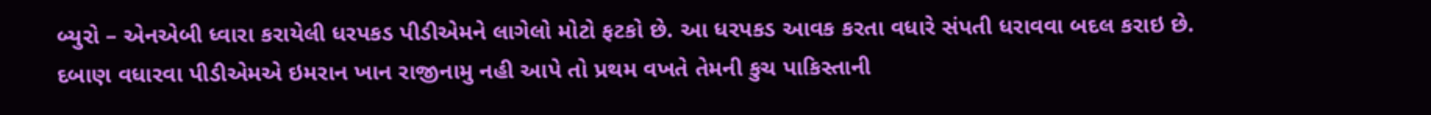બ્યુરો – એનએબી ધ્વારા કરાયેલી ધરપકડ પીડીએમને લાગેલો મોટો ફટકો છે. આ ધરપકડ આવક કરતા વધારે સંપતી ધરાવવા બદલ કરાઇ છે.
દબાણ વધારવા પીડીએમએ ઇમરાન ખાન રાજીનામુ નહી આપે તો પ્રથમ વખતે તેમની કુચ પાકિસ્તાની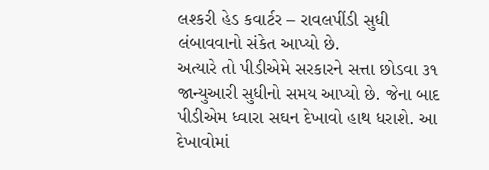લશ્કરી હેડ કવાર્ટર – રાવલપીંડી સુધી લંબાવવાનો સંકેત આપ્યો છે.
અત્યારે તો પીડીએમે સરકારને સત્તા છોડવા ૩૧ જાન્યુઆરી સુધીનો સમય આપ્યો છે. જેના બાદ પીડીએમ ધ્વારા સઘન દેખાવો હાથ ધરાશે. આ દેખાવોમાં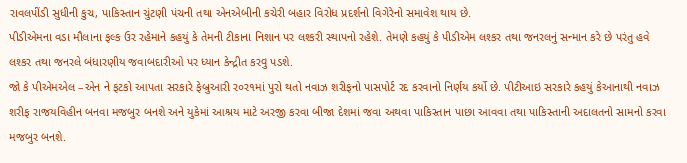રાવલપીંડી સુધીની કુચ, પાકિસ્તાન ચુંટણી પંચની તથા એનએબીની કચેરી બહાર વિરોધ પ્રદર્શનો વિગેરેનો સમાવેશ થાય છે.
પીડીએમના વડા મૌલાના ફલ્ક ઉર રહેમાને કહયું કે તેમની ટીકાના નિશાન પર લશ્કરી સ્થાપનો રહેશે. તેમણે કહયું કે પીડીએમ લશ્કર તથા જનરલનું સન્માન કરે છે પરંતુ હવે લશ્કર તથા જનરલે બંધારણીય જવાબદારીઓ પર ધ્યાન કેન્દ્રીત કરવુ પડશે.
જો કે પીએમએલ –એન ને ફટકો આપતા સરકારે ફેબ્રુઆરી ર૦ર૧માં પુરો થતો નવાઝ શરીફનો પાસપોર્ટ રદ કરવાનો નિર્ણય કર્યો છે. પીટીઆઇ સરકારે કહયું કેઆનાથી નવાઝ શરીફ રાજયવિહીન બનવા મજબુર બનશે અને યુકેમાં આશ્રય માટે અરજી કરવા બીજા દેશમાં જવા અથવા પાકિસ્તાન પાછા આવવા તથા પાકિસ્તાની અદાલતનો સામનો કરવા મજબુર બનશે.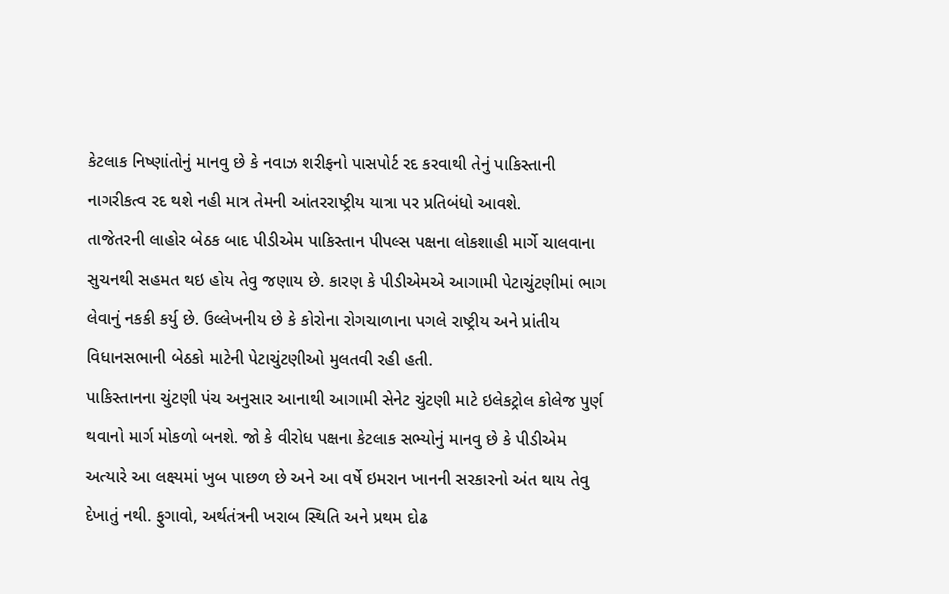કેટલાક નિષ્ણાંતોનું માનવુ છે કે નવાઝ શરીફનો પાસપોર્ટ રદ કરવાથી તેનું પાકિસ્તાની નાગરીકત્વ રદ થશે નહી માત્ર તેમની આંતરરાષ્ટ્રીય યાત્રા પર પ્રતિબંધો આવશે.
તાજેતરની લાહોર બેઠક બાદ પીડીએમ પાકિસ્તાન પીપલ્સ પક્ષના લોકશાહી માર્ગે ચાલવાના સુચનથી સહમત થઇ હોય તેવુ જણાય છે. કારણ કે પીડીએમએ આગામી પેટાચુંટણીમાં ભાગ લેવાનું નકકી કર્યુ છે. ઉલ્લેખનીય છે કે કોરોના રોગચાળાના પગલે રાષ્ટ્રીય અને પ્રાંતીય વિધાનસભાની બેઠકો માટેની પેટાચુંટણીઓ મુલતવી રહી હતી.
પાકિસ્તાનના ચુંટણી પંચ અનુસાર આનાથી આગામી સેનેટ ચુંટણી માટે ઇલેકટ્રોલ કોલેજ પુર્ણ થવાનો માર્ગ મોકળો બનશે. જો કે વીરોધ પક્ષના કેટલાક સભ્યોનું માનવુ છે કે પીડીએમ અત્યારે આ લક્ષ્યમાં ખુબ પાછળ છે અને આ વર્ષે ઇમરાન ખાનની સરકારનો અંત થાય તેવુ દેખાતું નથી. ફુગાવો, અર્થતંત્રની ખરાબ સ્થિતિ અને પ્રથમ દોઢ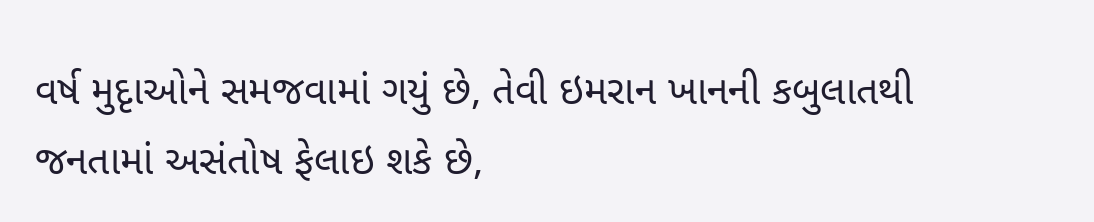વર્ષ મુદૃાઓને સમજવામાં ગયું છે, તેવી ઇમરાન ખાનની કબુલાતથી જનતામાં અસંતોષ ફેલાઇ શકે છે,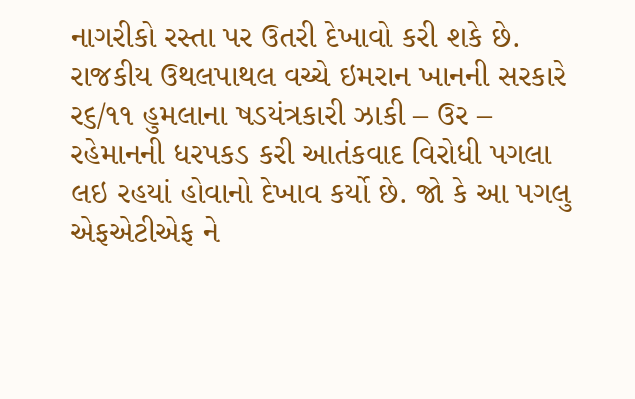નાગરીકો રસ્તા પર ઉતરી દેખાવો કરી શકે છે.
રાજકીય ઉથલપાથલ વચ્ચે ઇમરાન ખાનની સરકારે ર૬/૧૧ હુમલાના ષડયંત્રકારી ઝાકી – ઉર – રહેમાનની ધરપકડ કરી આતંકવાદ વિરોધી પગલા લઇ રહયાં હોવાનો દેખાવ કર્યો છે. જો કે આ પગલુ એફએટીએફ ને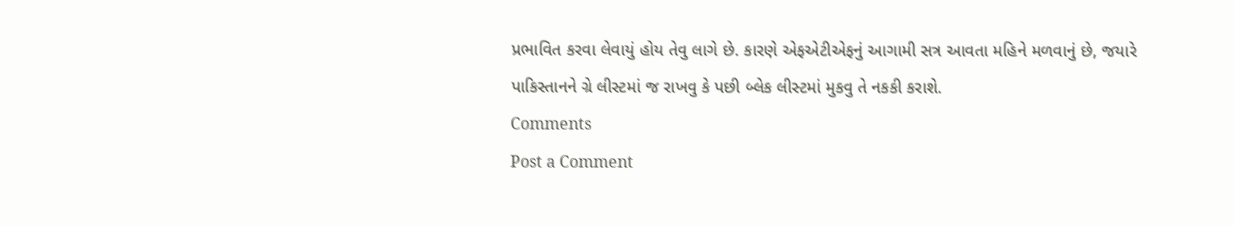પ્રભાવિત કરવા લેવાયું હોય તેવુ લાગે છે. કારણે એફએટીએફનું આગામી સત્ર આવતા મહિને મળવાનું છે, જયારે પાકિસ્તાનને ગ્રે લીસ્ટમાં જ રાખવુ કે પછી બ્લેક લીસ્ટમાં મુકવુ તે નકકી કરાશે.
Comments
Post a Comment